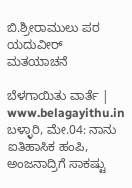ಬಿ.ಶ್ರೀರಾಮುಲು ಪರ ಯದುವೀರ್ ಮತಯಾಚನೆ

ಬೆಳಗಾಯಿತು ವಾರ್ತೆ | www.belagayithu.in
ಬಳ್ಳಾರಿ, ಮೇ.04: ನಾನು ಐತಿಹಾಸಿಕ ಹಂಪಿ, ಅಂಜನಾದ್ರಿಗೆ ಸಾಕಷ್ಟು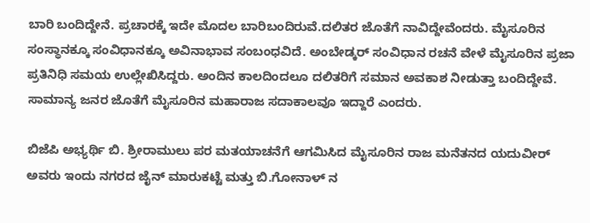ಬಾರಿ ಬಂದಿದ್ದೇನೆ. ಪ್ರಚಾರಕ್ಕೆ ಇದೇ ಮೊದಲ ಬಾರಿಬಂದಿರುವೆ.ದಲಿತರ ಜೊತೆಗೆ ನಾವಿದ್ದೇವೆಂದರು. ಮೈಸೂರಿನ ಸಂಸ್ಥಾನಕ್ಕೂ ಸಂವಿಧಾನಕ್ಕೂ ಅವಿನಾಭಾವ ಸಂಬಂಧವಿದೆ. ಅಂಬೇಡ್ಕ‌ರ್ ಸಂವಿಧಾನ ರಚನೆ ವೇಳೆ ಮೈಸೂರಿನ ಪ್ರಜಾ ಪ್ರತಿನಿಧಿ ಸಮಯ ಉಲ್ಲೇಖಿಸಿದ್ದರು. ಅಂದಿನ ಕಾಲದಿಂದಲೂ ದಲಿತರಿಗೆ ಸಮಾನ ಅವಕಾಶ ನೀಡುತ್ತಾ ಬಂದಿದ್ದೇವೆ. ಸಾಮಾನ್ಯ ಜನರ ಜೊತೆಗೆ ಮೈಸೂರಿನ ಮಹಾರಾಜ ಸದಾಕಾಲವೂ ಇದ್ದಾರೆ ಎಂದರು.

ಬಿಜೆಪಿ ಅಭ್ಯರ್ಥಿ ಬಿ. ಶ್ರೀರಾಮುಲು ಪರ ಮತಯಾಚನೆಗೆ ಆಗಮಿಸಿದ ಮೈಸೂರಿನ ರಾಜ ಮನೆತನದ ಯದುವೀರ್ ಅವರು ಇಂದು ನಗರದ ಜೈನ್ ಮಾರುಕಟ್ಟೆ ಮತ್ತು ಬಿ.ಗೋನಾಳ್ ನ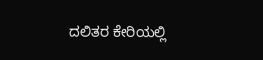ದಲಿತರ ಕೇರಿಯಲ್ಲಿ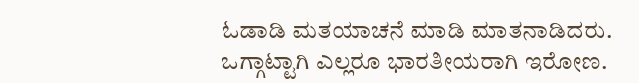ಓಡಾಡಿ ಮತಯಾಚನೆ ಮಾಡಿ ಮಾತನಾಡಿದರು.
ಒಗ್ಗಾಟ್ಟಾಗಿ ಎಲ್ಲರೂ ಭಾರತೀಯರಾಗಿ ಇರೋಣ.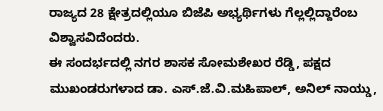ರಾಜ್ಯದ 28 ಕ್ಷೇತ್ರದಲ್ಲಿಯೂ ಬಿಜೆಪಿ ಅಭ್ಯರ್ಥಿಗಳು ಗೆಲ್ಲಲ್ಲಿದ್ದಾರೆಂಬ ವಿಶ್ವಾಸವಿದೆಂದರು.
ಈ ಸಂದರ್ಭದಲ್ಲಿ ನಗರ ಶಾಸಕ ಸೋಮಶೇಖರ ರೆಡ್ಡಿ, ಪಕ್ಷದ ಮುಖಂಡರುಗಳಾದ ಡಾ. ಎಸ್.ಜೆ.ವಿ.ಮಹಿಪಾಲ್, ಅನಿಲ್ ನಾಯ್ಡು,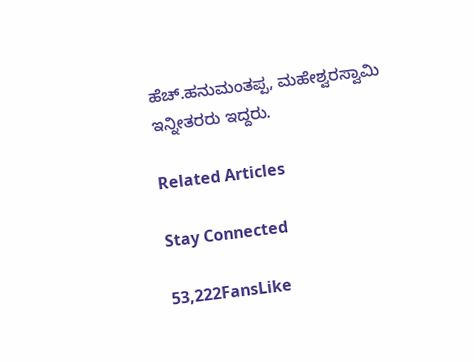ಹೆಚ್.ಹನುಮಂತಪ್ಪ, ಮಹೇಶ್ವರಸ್ವಾಮಿ ಇನ್ನೀತರರು ಇದ್ದರು.

Related Articles

Stay Connected

53,222FansLike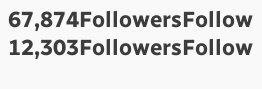67,874FollowersFollow
12,303FollowersFollow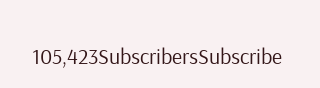105,423SubscribersSubscribe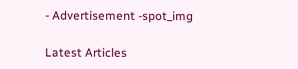- Advertisement -spot_img

Latest Articles